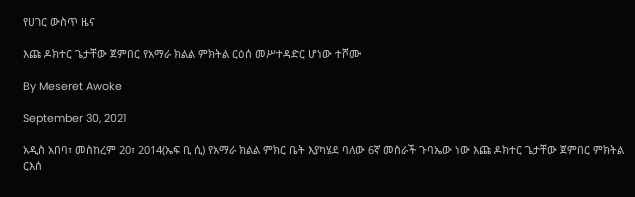የሀገር ውስጥ ዜና

እጩ ዶክተር ጌታቸው ጀምበር የአማራ ክልል ምክትል ርዕሰ መሥተዳድር ሆነው ተሾሙ

By Meseret Awoke

September 30, 2021

አዲስ አበባ፣ መስከረም 20፣ 2014(ኤፍ ቢ ሲ) የአማራ ክልል ምክር ቤት እያካሄደ ባለው 6ኛ መስራች ጉባኤው ነው እጩ ዶክተር ጌታቸው ጀምበር ምክትል ርእሰ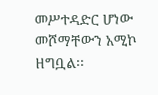መሥተዳድር ሆነው መሾማቸውን አሚኮ ዘግቧል፡፡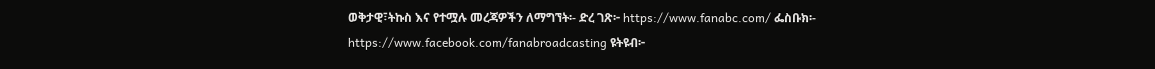ወቅታዊ፣ትኩስ እና የተሟሉ መረጃዎችን ለማግኘት፡- ድረ ገጽ፦ https://www.fanabc.com/ ፌስቡክ፡- https://www.facebook.com/fanabroadcasting ዩትዩብ፦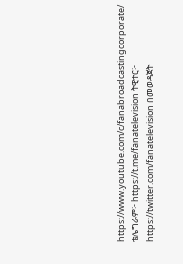https://www.youtube.com/c/fanabroadcastingcorporate/ ቴሌግራም፦ https://t.me/fanatelevision ትዊተር፦ https://twitter.com/fanatelevision በመወዳጀት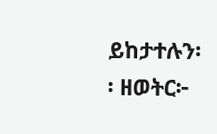ይከታተሉን፡፡ ዘወትር፦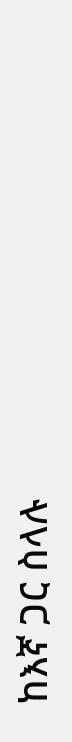ከእኛ ጋር ስላሉ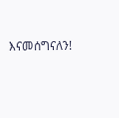እናመሰግናለን!